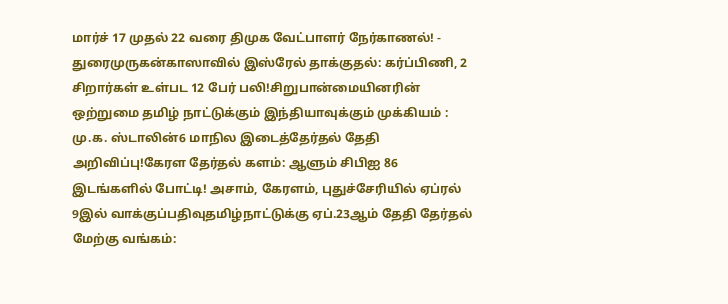மார்ச் 17 முதல் 22 வரை திமுக வேட்பாளர் நேர்காணல்! - துரைமுருகன்காஸாவில் இஸ்ரேல் தாக்குதல்: கர்ப்பிணி, 2 சிறார்கள் உள்பட 12 பேர் பலி!சிறுபான்மையினரின் ஒற்றுமை தமிழ் நாட்டுக்கும் இந்தியாவுக்கும் முக்கியம் : மு.க. ஸ்டாலின்6 மாநில இடைத்தேர்தல் தேதி அறிவிப்பு!கேரள தேர்தல் களம்: ஆளும் சிபிஐ 86 இடங்களில் போட்டி! அசாம், கேரளம், புதுச்சேரியில் ஏப்ரல் 9இல் வாக்குப்பதிவுதமிழ்நாட்டுக்கு ஏப்.23ஆம் தேதி தேர்தல் மேற்கு வங்கம்: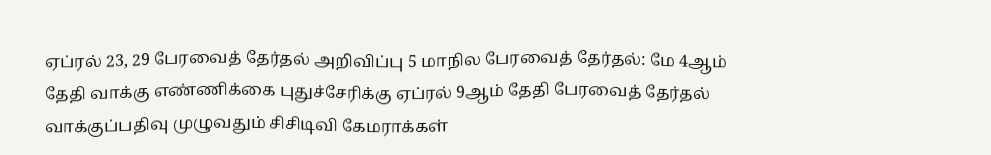ஏப்ரல் 23, 29 பேரவைத் தேர்தல் அறிவிப்பு 5 மாநில பேரவைத் தேர்தல்: மே 4ஆம் தேதி வாக்கு எண்ணிக்கை புதுச்சேரிக்கு ஏப்ரல் 9ஆம் தேதி பேரவைத் தேர்தல் வாக்குப்பதிவு முழுவதும் சிசிடிவி கேமராக்கள்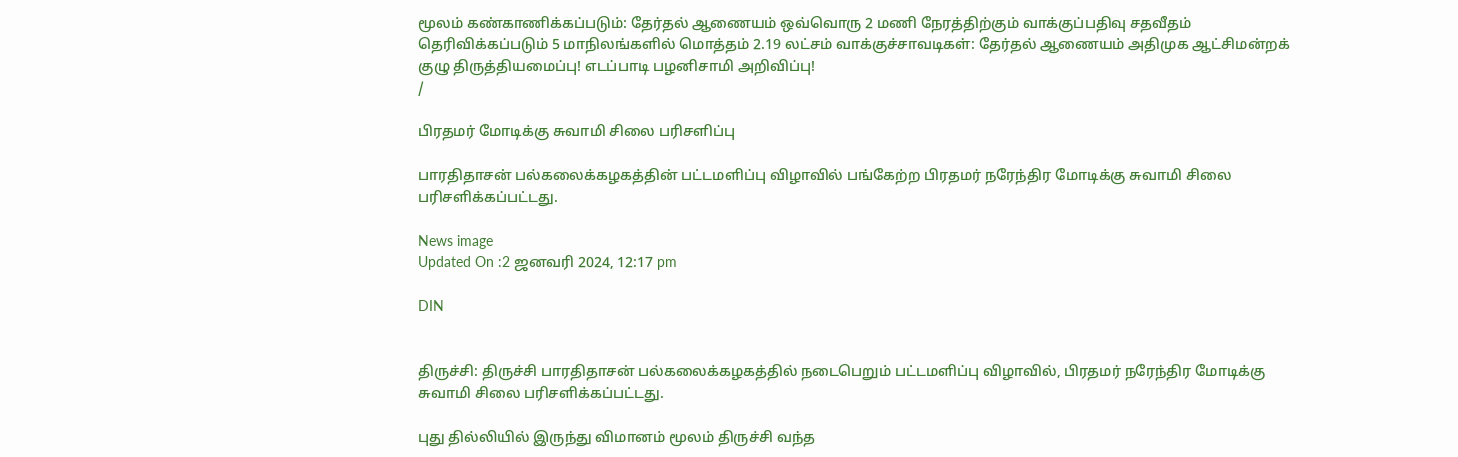மூலம் கண்காணிக்கப்படும்: தேர்தல் ஆணையம் ஒவ்வொரு 2 மணி நேரத்திற்கும் வாக்குப்பதிவு சதவீதம் தெரிவிக்கப்படும் 5 மாநிலங்களில் மொத்தம் 2.19 லட்சம் வாக்குச்சாவடிகள்: தேர்தல் ஆணையம் அதிமுக ஆட்சிமன்றக் குழு திருத்தியமைப்பு! எடப்பாடி பழனிசாமி அறிவிப்பு!
/

பிரதமர் மோடிக்கு சுவாமி சிலை பரிசளிப்பு

பாரதிதாசன் பல்கலைக்கழகத்தின் பட்டமளிப்பு விழாவில் பங்கேற்ற பிரதமர் நரேந்திர மோடிக்கு சுவாமி சிலை பரிசளிக்கப்பட்டது.

News image
Updated On :2 ஜனவரி 2024, 12:17 pm

DIN


திருச்சி: திருச்சி பாரதிதாசன் பல்கலைக்கழகத்தில் நடைபெறும் பட்டமளிப்பு விழாவில், பிரதமர் நரேந்திர மோடிக்கு சுவாமி சிலை பரிசளிக்கப்பட்டது.

புது தில்லியில் இருந்து விமானம் மூலம் திருச்சி வந்த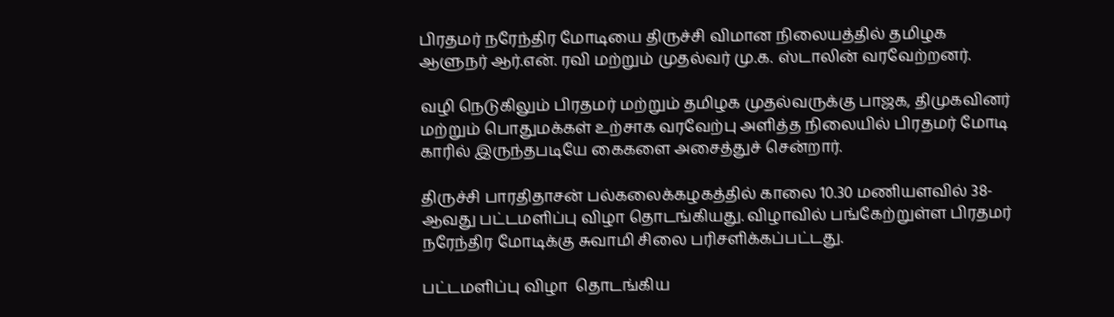பிரதமர் நரேந்திர மோடியை திருச்சி விமான நிலையத்தில் தமிழக ஆளுநர் ஆர்.என். ரவி மற்றும் முதல்வர் மு.க. ஸ்டாலின் வரவேற்றனர்.

வழி நெடுகிலும் பிரதமர் மற்றும் தமிழக முதல்வருக்கு பாஜக, திமுகவினர் மற்றும் பொதுமக்கள் உற்சாக வரவேற்பு அளித்த நிலையில் பிரதமர் மோடி காரில் இருந்தபடியே கைகளை அசைத்துச் சென்றார்.

திருச்சி பாரதிதாசன் பல்கலைக்கழகத்தில் காலை 10.30 மணியளவில் 38-ஆவது பட்டமளிப்பு விழா தொடங்கியது. விழாவில் பங்கேற்றுள்ள பிரதமர் நரேந்திர மோடிக்கு சுவாமி சிலை பரிசளிக்கப்பட்டது.

பட்டமளிப்பு விழா  தொடங்கிய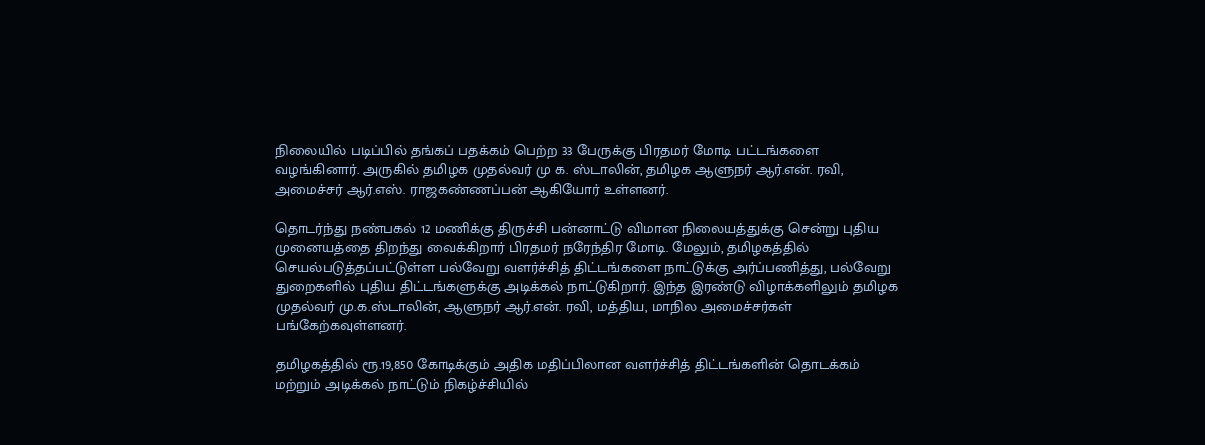நிலையில் படிப்பில் தங்கப் பதக்கம் பெற்ற 33 பேருக்கு பிரதமர் மோடி பட்டங்களை வழங்கினார். அருகில் தமிழக முதல்வர் மு க. ஸ்டாலின், தமிழக ஆளுநர் ஆர்.என். ரவி, அமைச்சர் ஆர்.எஸ். ராஜகண்ணப்பன் ஆகியோர் உள்ளனர்.

தொடர்ந்து நண்பகல் 12 மணிக்கு திருச்சி பன்னாட்டு விமான நிலையத்துக்கு சென்று புதிய முனையத்தை திறந்து வைக்கிறார் பிரதமர் நரேந்திர மோடி. மேலும், தமிழகத்தில் செயல்படுத்தப்பட்டுள்ள பல்வேறு வளர்ச்சித் திட்டங்களை நாட்டுக்கு அர்ப்பணித்து, பல்வேறு துறைகளில் புதிய திட்டங்களுக்கு அடிக்கல் நாட்டுகிறார். இந்த இரண்டு விழாக்களிலும் தமிழக முதல்வர் மு.க.ஸ்டாலின், ஆளுநர் ஆர்.என். ரவி, மத்திய, மாநில அமைச்சர்கள் பங்கேற்கவுள்ளனர்.

தமிழகத்தில் ரூ.19,850 கோடிக்கும் அதிக மதிப்பிலான வளர்ச்சித் திட்டங்களின் தொடக்கம் மற்றும் அடிக்கல் நாட்டும் நிகழ்ச்சியில்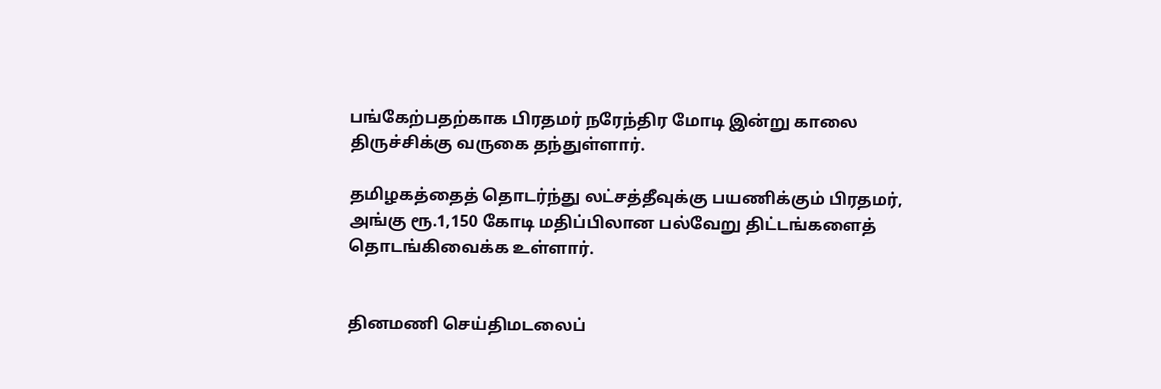பங்கேற்பதற்காக பிரதமர் நரேந்திர மோடி இன்று காலை திருச்சிக்கு வருகை தந்துள்ளார்.

தமிழகத்தைத் தொடர்ந்து லட்சத்தீவுக்கு பயணிக்கும் பிரதமர், அங்கு ரூ.1,150 கோடி மதிப்பிலான பல்வேறு திட்டங்களைத் தொடங்கிவைக்க உள்ளார்.


தினமணி செய்திமடலைப்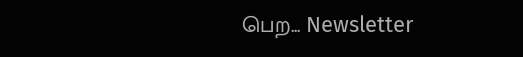பெற... Newsletter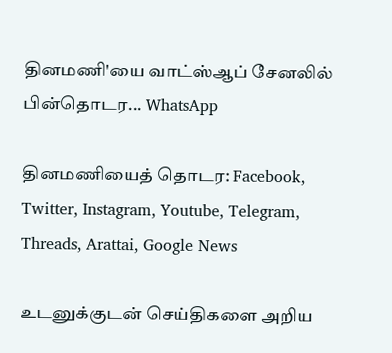தினமணி'யை வாட்ஸ்ஆப் சேனலில் பின்தொடர... WhatsApp

தினமணியைத் தொடர: Facebook, Twitter, Instagram, Youtube, Telegram, Threads, Arattai, Google News

உடனுக்குடன் செய்திகளை அறிய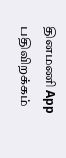தினமணி App பதிவிறக்கம்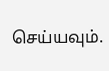செய்யவும்.